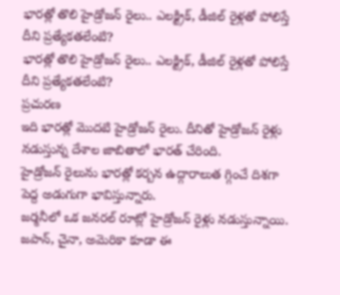భారత్లో తొలి హైడ్రోజన్ రైలు.. ఎలక్ట్రిక్, డీజిల్ రైళ్లతో పోలిస్తే దీని ప్రత్యేకతలేంటి?
భారత్లో తొలి హైడ్రోజన్ రైలు.. ఎలక్ట్రిక్, డీజిల్ రైళ్లతో పోలిస్తే దీని ప్రత్యేకతలేంటి?
ప్రచురణ
ఇది భారత్లో మొదటి హైడ్రోజన్ రైలు. దీనితో హైడ్రోజన్ రైళ్లు నడుస్తున్న దేశాల జాబితాలో భారత్ చేరింది.
హైడ్రోజన్ రైలును భారత్లో కర్బన ఉద్గారాలుత గ్గించే దిశగా పెద్ద అడుగుగా భావిస్తున్నారు.
జర్మనీలో ఒక జనరల్ రూట్లో హైడ్రోజన్ రైళ్లు నడుస్తున్నాయి. జపాన్, చైనా, అమెరికా కూడా ఈ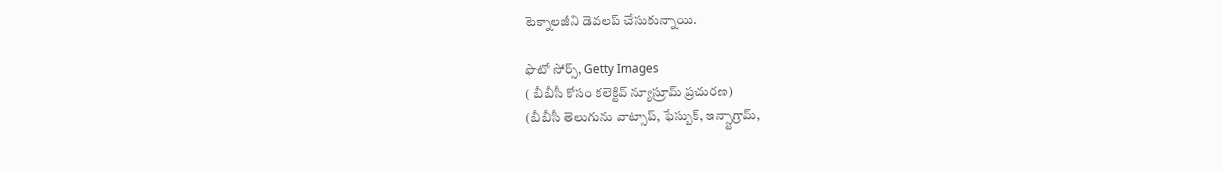టెక్నాలజీని డెవలప్ చేసుకున్నాయి.

ఫొటో సోర్స్, Getty Images
( బీబీసీ కోసం కలెక్టివ్ న్యూస్రూమ్ ప్రచురణ)
(బీబీసీ తెలుగును వాట్సాప్, ఫేస్బుక్, ఇన్స్టాగ్రామ్,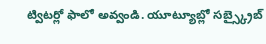ట్విటర్లో ఫాలో అవ్వండి. యూట్యూబ్లో సబ్స్క్రైబ్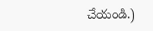చేయండి.)